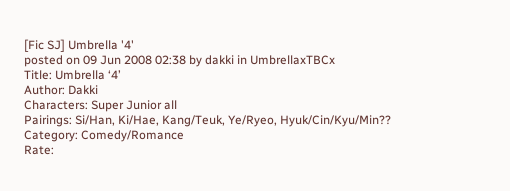[Fic SJ] Umbrella '4'
posted on 09 Jun 2008 02:38 by dakki in UmbrellaxTBCx
Title: Umbrella ‘4’
Author: Dakki
Characters: Super Junior all
Pairings: Si/Han, Ki/Hae, Kang/Teuk, Ye/Ryeo, Hyuk/Cin/Kyu/Min??
Category: Comedy/Romance
Rate: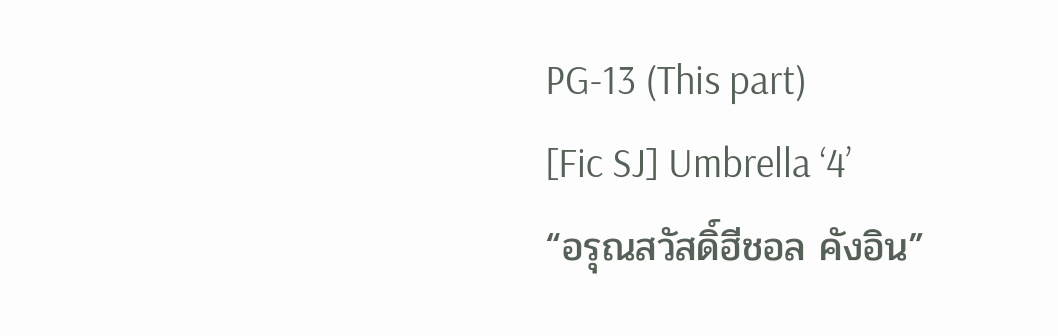PG-13 (This part)
[Fic SJ] Umbrella ‘4’
“อรุณสวัสดิ์ฮีชอล คังอิน”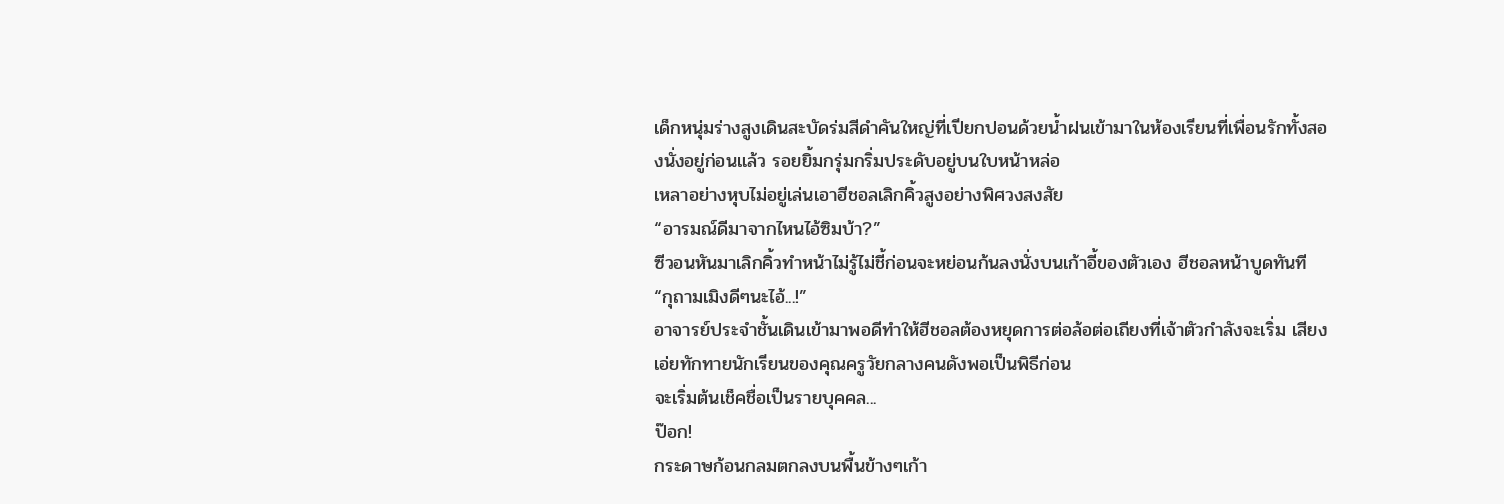เด็กหนุ่มร่างสูงเดินสะบัดร่มสีดำคันใหญ่ที่เปียกปอนด้วยน้ำฝนเข้ามาในห้องเรียนที่เพื่อนรักทั้งสองนั่งอยู่ก่อนแล้ว รอยยิ้มกรุ่มกริ่มประดับอยู่บนใบหน้าหล่อ
เหลาอย่างหุบไม่อยู่เล่นเอาฮีชอลเลิกคิ้วสูงอย่างพิศวงสงสัย
“อารมณ์ดีมาจากไหนไอ้ซิมบ้า?”
ซีวอนหันมาเลิกคิ้วทำหน้าไม่รู้ไม่ชี้ก่อนจะหย่อนก้นลงนั่งบนเก้าอี้ของตัวเอง ฮีชอลหน้าบูดทันที
“กุถามเมิงดีๆนะไอ้...!”
อาจารย์ประจำชั้นเดินเข้ามาพอดีทำให้ฮีชอลต้องหยุดการต่อล้อต่อเถียงที่เจ้าตัวกำลังจะเริ่ม เสียงเอ่ยทักทายนักเรียนของคุณครูวัยกลางคนดังพอเป็นพิธีก่อน
จะเริ่มต้นเช็คชื่อเป็นรายบุคคล...
ป๊อก!
กระดาษก้อนกลมตกลงบนพื้นข้างๆเก้า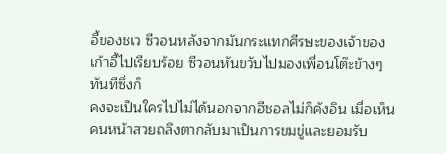อี้ของชเว ซีวอนหลังจากมันกระแทกศีรษะของเจ้าของเก้าอี้ไปเรียบร้อย ซีวอนหันขวับไปมองเพื่อนโต๊ะข้างๆทันทีซึ่งก็
คงจะเป็นใครไปไม่ได้นอกจากฮีชอลไม่ก็คังอิน เมื่อเห็นคนหน้าสวยถลึงตากลับมาเป็นการขมขู่และยอมรับ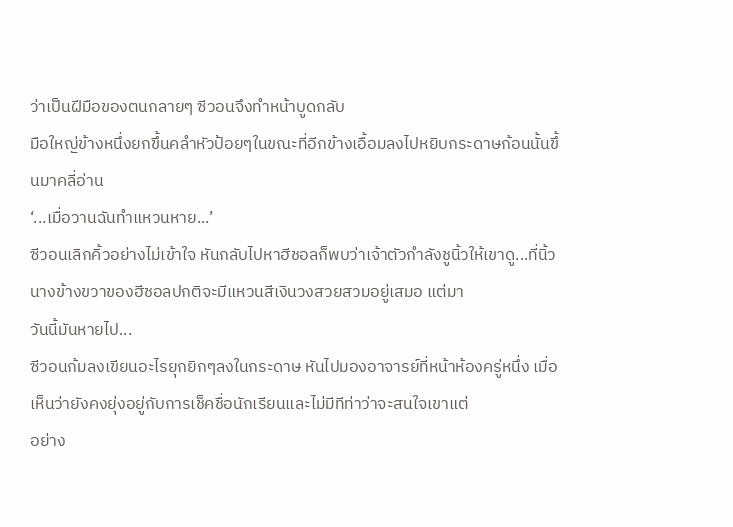ว่าเป็นฝีมือของตนกลายๆ ซีวอนจึงทำหน้าบูดกลับ
มือใหญ่ข้างหนึ่งยกขึ้นคลำหัวป้อยๆในขณะที่อีกข้างเอื้อมลงไปหยิบกระดาษก้อนนั้นขึ้นมาคลี่อ่าน
‘...เมื่อวานฉันทำแหวนหาย...’
ซีวอนเลิกคิ้วอย่างไม่เข้าใจ หันกลับไปหาฮีชอลก็พบว่าเจ้าตัวกำลังชูนิ้วให้เขาดู...ที่นิ้วนางข้างขวาของฮีชอลปกติจะมีแหวนสีเงินวงสวยสวมอยู่เสมอ แต่มา
วันนี้มันหายไป...
ซีวอนก้มลงเขียนอะไรยุกยิกๆลงในกระดาษ หันไปมองอาจารย์ที่หน้าห้องครู่หนึ่ง เมื่อเห็นว่ายังคงยุ่งอยู่กับการเช็คชื่อนักเรียนและไม่มีทีท่าว่าจะสนใจเขาแต่
อย่าง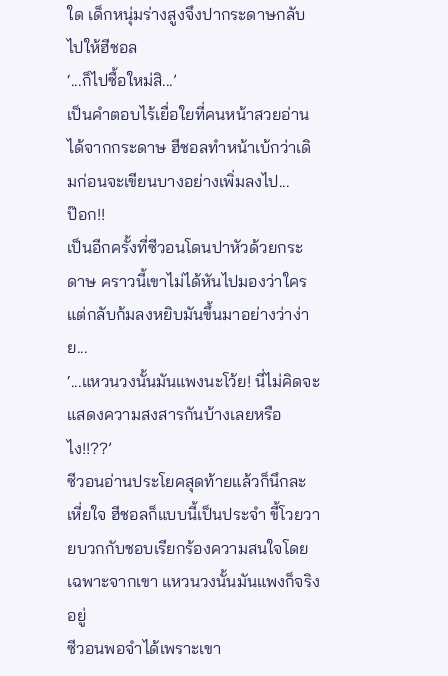ใด เด็กหนุ่มร่างสูงจึงปากระดาษกลับไปให้ฮีชอล
‘...ก็ไปซื้อใหม่สิ...’
เป็นคำตอบไร้เยื่อใยที่คนหน้าสวยอ่านได้จากกระดาษ ฮีชอลทำหน้าเบ้กว่าเดิมก่อนจะเขียนบางอย่างเพิ่มลงไป...
ป๊อก!!
เป็นอีกครั้งที่ซีวอนโดนปาหัวด้วยกระดาษ คราวนี้เขาไม่ได้หันไปมองว่าใครแต่กลับก้มลงหยิบมันขึ้นมาอย่างว่าง่าย...
‘...แหวนวงนั้นมันแพงนะโว้ย! นี่ไม่คิดจะแสดงความสงสารกันบ้างเลยหรือไง!!??’
ซีวอนอ่านประโยคสุดท้ายแล้วก็นึกละเหี่ยใจ ฮีชอลก็แบบนี้เป็นประจำ ขี้โวยวายบวกกับชอบเรียกร้องความสนใจโดยเฉพาะจากเขา แหวนวงนั้นมันแพงก็จริงอยู่
ซีวอนพอจำได้เพราะเขา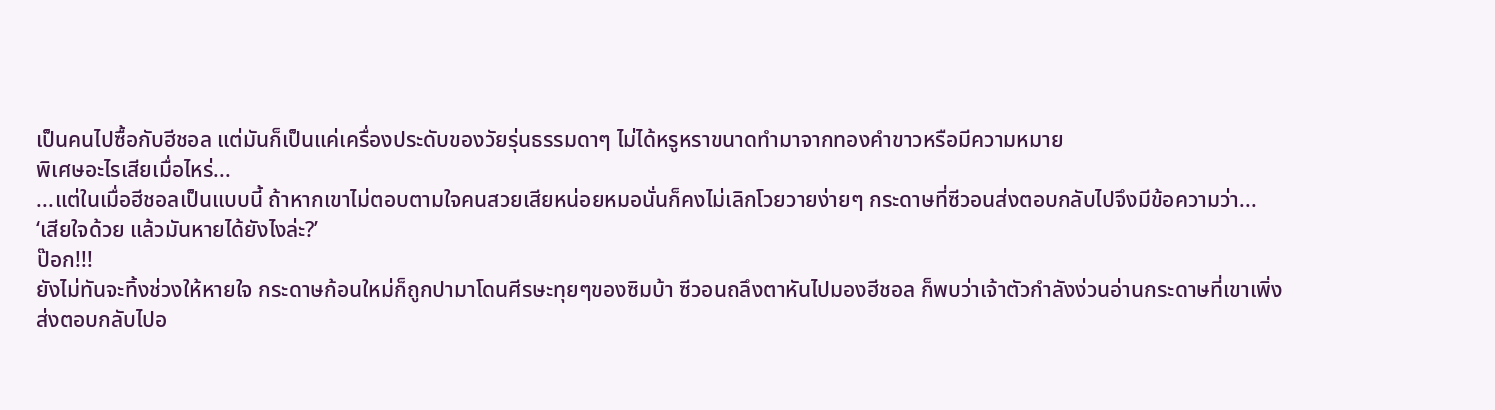เป็นคนไปซื้อกับฮีชอล แต่มันก็เป็นแค่เครื่องประดับของวัยรุ่นธรรมดาๆ ไม่ได้หรูหราขนาดทำมาจากทองคำขาวหรือมีความหมาย
พิเศษอะไรเสียเมื่อไหร่...
...แต่ในเมื่อฮีชอลเป็นแบบนี้ ถ้าหากเขาไม่ตอบตามใจคนสวยเสียหน่อยหมอนั่นก็คงไม่เลิกโวยวายง่ายๆ กระดาษที่ซีวอนส่งตอบกลับไปจึงมีข้อความว่า...
‘เสียใจด้วย แล้วมันหายได้ยังไงล่ะ?’
ป๊อก!!!
ยังไม่ทันจะทิ้งช่วงให้หายใจ กระดาษก้อนใหม่ก็ถูกปามาโดนศีรษะทุยๆของซิมบ้า ซีวอนถลึงตาหันไปมองฮีชอล ก็พบว่าเจ้าตัวกำลังง่วนอ่านกระดาษที่เขาเพิ่ง
ส่งตอบกลับไปอ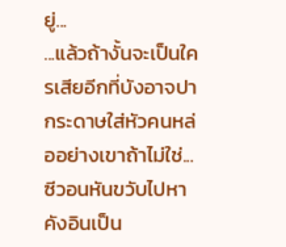ยู่...
...แล้วถ้างั้นจะเป็นใครเสียอีกที่บังอาจปากระดาษใส่หัวคนหล่ออย่างเขาถ้าไม่ใช่...
ซีวอนหันขวับไปหาคังอินเป็น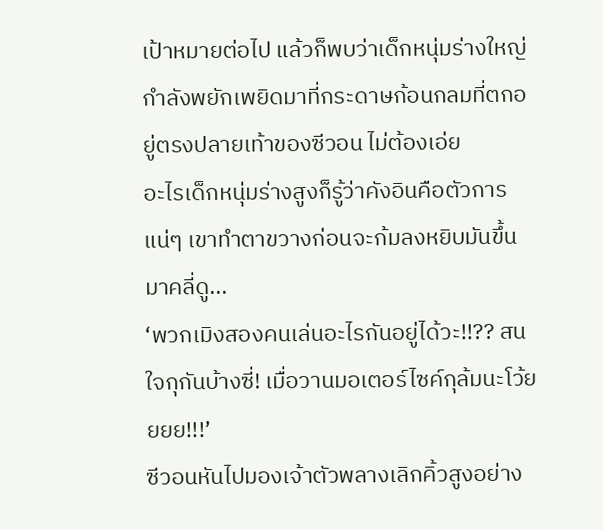เป้าหมายต่อไป แล้วก็พบว่าเด็กหนุ่มร่างใหญ่กำลังพยักเพยิดมาที่กระดาษก้อนกลมที่ตกอยู่ตรงปลายเท้าของซีวอน ไม่ต้องเอ่ย
อะไรเด็กหนุ่มร่างสูงก็รู้ว่าคังอินคือตัวการแน่ๆ เขาทำตาขวางก่อนจะก้มลงหยิบมันขึ้นมาคลี่ดู...
‘พวกเมิงสองคนเล่นอะไรกันอยู่ได้วะ!!?? สนใจกุกันบ้างซี่! เมื่อวานมอเตอร์ไซค์กุล้มนะโว้ยยยย!!!’
ซีวอนหันไปมองเจ้าตัวพลางเลิกคิ้วสูงอย่าง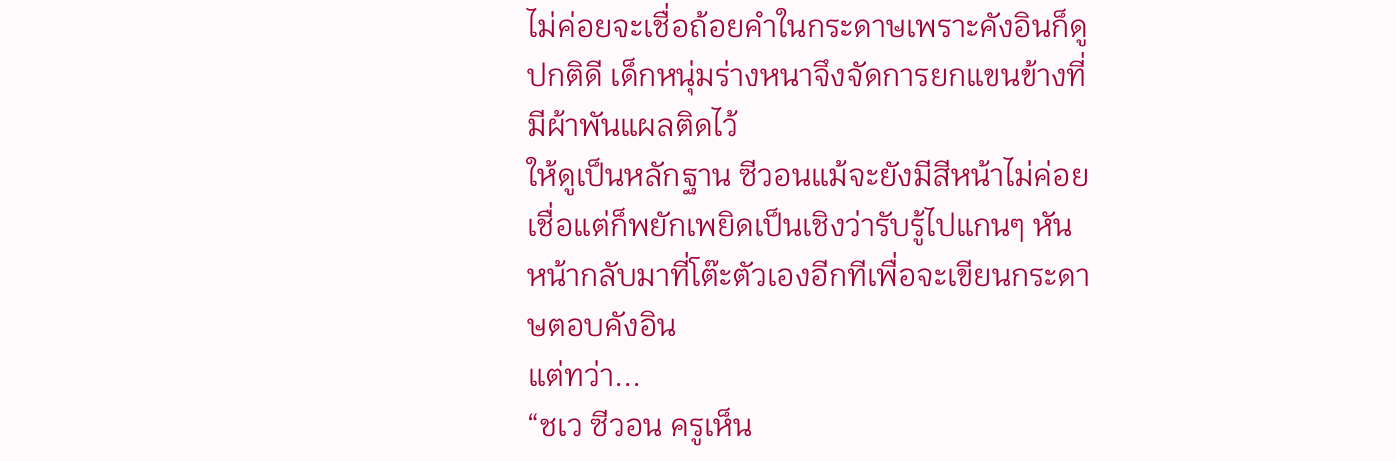ไม่ค่อยจะเชื่อถ้อยคำในกระดาษเพราะคังอินก็ดูปกติดี เด็กหนุ่มร่างหนาจึงจัดการยกแขนข้างที่มีผ้าพันแผลติดไว้
ให้ดูเป็นหลักฐาน ซีวอนแม้จะยังมีสีหน้าไม่ค่อยเชื่อแต่ก็พยักเพยิดเป็นเชิงว่ารับรู้ไปแกนๆ หันหน้ากลับมาที่โต๊ะตัวเองอีกทีเพื่อจะเขียนกระดาษตอบคังอิน
แต่ทว่า...
“ชเว ซีวอน ครูเห็น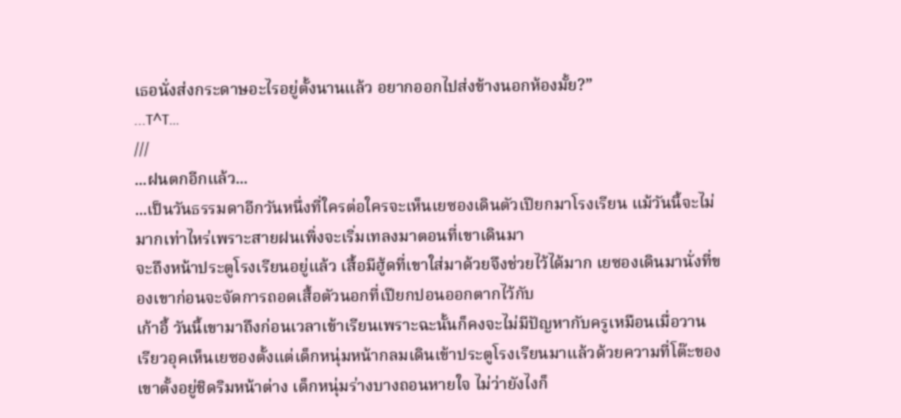เธอนั่งส่งกระดาษอะไรอยู่ตั้งนานแล้ว อยากออกไปส่งข้างนอกห้องมั้ย?”
...T^T…
///
...ฝนตกอีกแล้ว...
...เป็นวันธรรมดาอีกวันหนึ่งที่ใครต่อใครจะเห็นเยซองเดินตัวเปียกมาโรงเรียน แม้วันนี้จะไม่มากเท่าไหร่เพราะสายฝนเพิ่งจะเริ่มเทลงมาตอนที่เขาเดินมา
จะถึงหน้าประตูโรงเรียนอยู่แล้ว เสื้อมีฮู้ดที่เขาใส่มาด้วยจึงช่วยไว้ได้มาก เยซองเดินมานั่งที่ของเขาก่อนจะจัดการถอดเสื้อตัวนอกที่เปียกปอนออกตากไว้กับ
เก้าอี้ วันนี้เขามาถึงก่อนเวลาเข้าเรียนเพราะฉะนั้นก็คงจะไม่มีปัญหากับครูเหมือนเมื่อวาน
เรียวอุคเห็นเยซองตั้งแต่เด็กหนุ่มหน้ากลมเดินเข้าประตูโรงเรียนมาแล้วด้วยความที่โต๊ะของเขาตั้งอยู่ชิดริมหน้าต่าง เด็กหนุ่มร่างบางถอนหายใจ ไม่ว่ายังไงก็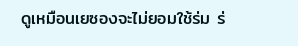ดูเหมือนเยซองจะไม่ยอมใช้ร่ม ร่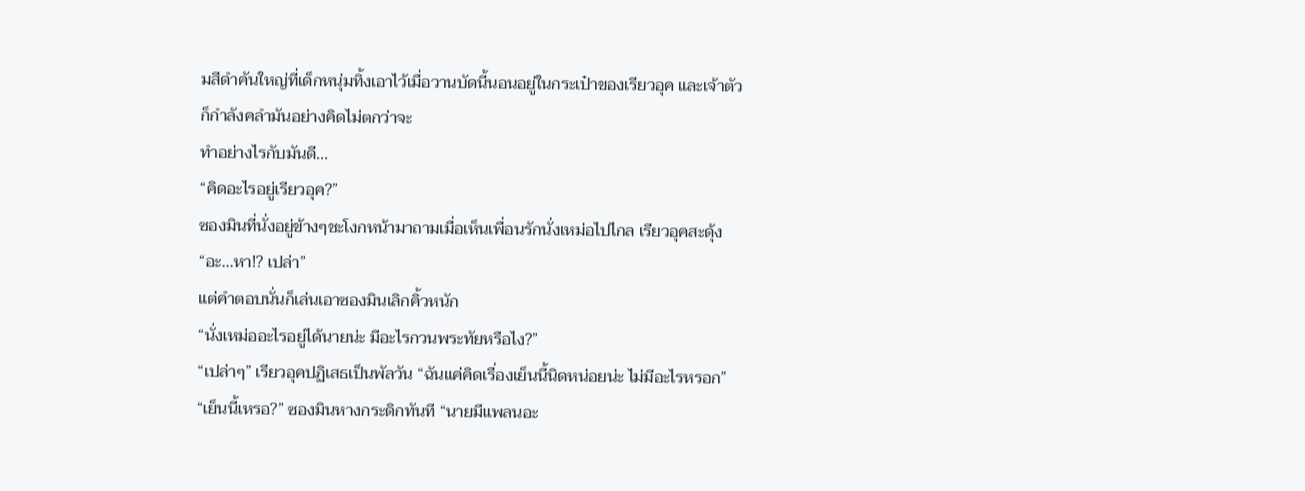มสีดำคันใหญ่ที่เด็กหนุ่มทิ้งเอาไว้เมื่อวานบัดนี้นอนอยู่ในกระเป๋าของเรียวอุค และเจ้าตัวก็กำลังคลำมันอย่างคิดไม่ตกว่าจะ
ทำอย่างไรกับมันดี...
“คิดอะไรอยู่เรียวอุค?”
ซองมินที่นั่งอยู่ข้างๆชะโงกหน้ามาถามเมื่อเห็นเพื่อนรักนั่งเหม่อไปไกล เรียวอุคสะดุ้ง “อะ...หา!? เปล่า”
แต่คำตอบนั่นก็เล่นเอาซองมินเลิกคิ้วหนัก
“นั่งเหม่ออะไรอยู่ได้นายน่ะ มีอะไรกวนพระทัยหรือไง?”
“เปล่าๆ” เรียวอุคปฏิเสธเป็นพัลวัน “ฉันแค่คิดเรื่องเย็นนี้นิดหน่อยน่ะ ไม่มีอะไรหรอก”
“เย็นนี้เหรอ?” ซองมินหางกระดิกทันที “นายมีแพลนอะ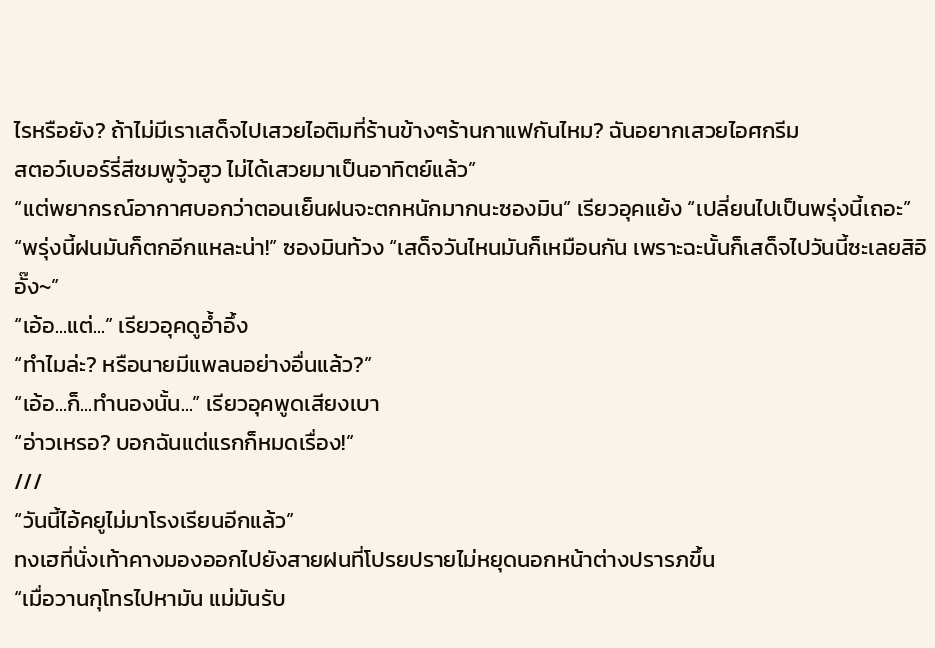ไรหรือยัง? ถ้าไม่มีเราเสด็จไปเสวยไอติมที่ร้านข้างๆร้านกาแฟกันไหม? ฉันอยากเสวยไอศกรีม
สตอว์เบอร์รี่สีชมพูวู้วฮูว ไม่ได้เสวยมาเป็นอาทิตย์แล้ว”
“แต่พยากรณ์อากาศบอกว่าตอนเย็นฝนจะตกหนักมากนะซองมิน” เรียวอุคแย้ง “เปลี่ยนไปเป็นพรุ่งนี้เถอะ”
“พรุ่งนี้ฝนมันก็ตกอีกแหละน่า!” ซองมินท้วง “เสด็จวันไหนมันก็เหมือนกัน เพราะฉะนั้นก็เสด็จไปวันนี้ซะเลยสิอิอั๊ง~”
“เอ้อ...แต่...” เรียวอุคดูอ้ำอึ้ง
“ทำไมล่ะ? หรือนายมีแพลนอย่างอื่นแล้ว?”
“เอ้อ...ก็...ทำนองนั้น...” เรียวอุคพูดเสียงเบา
“อ่าวเหรอ? บอกฉันแต่แรกก็หมดเรื่อง!”
///
“วันนี้ไอ้คยูไม่มาโรงเรียนอีกแล้ว”
ทงเฮที่นั่งเท้าคางมองออกไปยังสายฝนที่โปรยปรายไม่หยุดนอกหน้าต่างปรารภขึ้น
“เมื่อวานกุโทรไปหามัน แม่มันรับ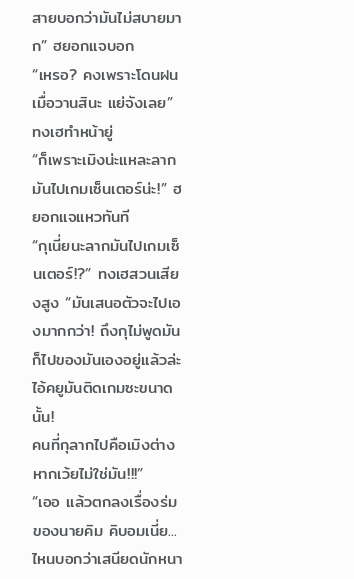สายบอกว่ามันไม่สบายมาก” ฮยอกแจบอก
“เหรอ? คงเพราะโดนฝนเมื่อวานสินะ แย่จังเลย” ทงเฮทำหน้ายู่
“ก็เพราะเมิงน่ะแหละลากมันไปเกมเซ็นเตอร์น่ะ!” ฮยอกแจแหวทันที
“กุเนี่ยนะลากมันไปเกมเซ็นเตอร์!?” ทงเฮสวนเสียงสูง “มันเสนอตัวจะไปเองมากกว่า! ถึงกุไม่พูดมันก็ไปของมันเองอยู่แล้วล่ะ ไอ้คยูมันติดเกมซะขนาดนั้น!
คนที่กุลากไปคือเมิงต่างหากเว้ยไม่ใช่มัน!!!”
“เออ แล้วตกลงเรื่องร่มของนายคิม คิบอมเนี่ย...ไหนบอกว่าเสนียดนักหนา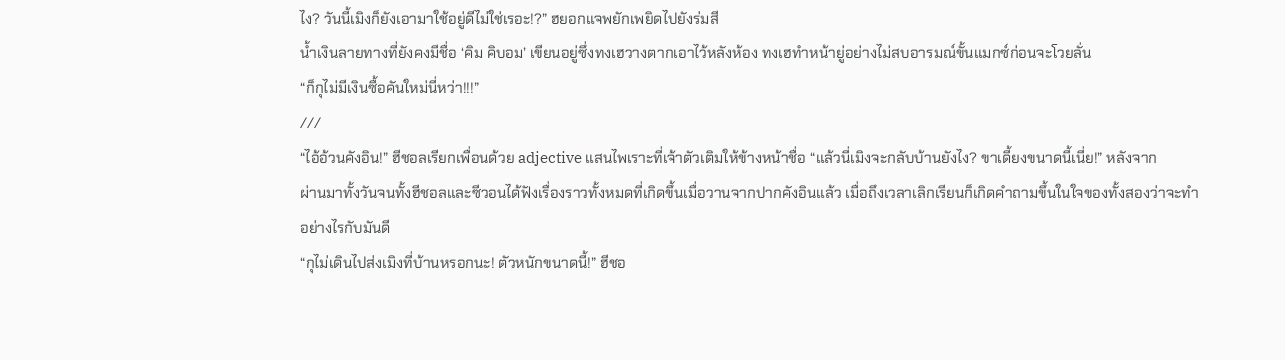ไง? วันนี้เมิงก็ยังเอามาใช้อยู่ดีไม่ใช่เรอะ!?” ฮยอกแจพยักเพยิดไปยังร่มสี
น้ำเงินลายทางที่ยังคงมีชื่อ ‘คิม คิบอม’ เขียนอยู่ซึ่งทงเฮวางตากเอาไว้หลังห้อง ทงเฮทำหน้ายู่อย่างไม่สบอารมณ์ขั้นแมกซ์ก่อนจะโวยลั่น
“ก็กุไม่มีเงินซื้อคันใหม่นี่หว่า!!!”
///
“ไอ้อ้วนคังอิน!” ฮีชอลเรียกเพื่อนด้วย adjective แสนไพเราะที่เจ้าตัวเติมให้ข้างหน้าชื่อ “แล้วนี่เมิงจะกลับบ้านยังไง? ขาเดี้ยงขนาดนี้เนี่ย!” หลังจาก
ผ่านมาทั้งวันจนทั้งฮีชอลและซีวอนได้ฟังเรื่องราวทั้งหมดที่เกิดขึ้นเมื่อวานจากปากคังอินแล้ว เมื่อถึงเวลาเลิกเรียนก็เกิดคำถามขึ้นในใจของทั้งสองว่าจะทำ
อย่างไรกับมันดี
“กุไม่เดินไปส่งเมิงที่บ้านหรอกนะ! ตัวหนักขนาดนี้!” ฮีชอ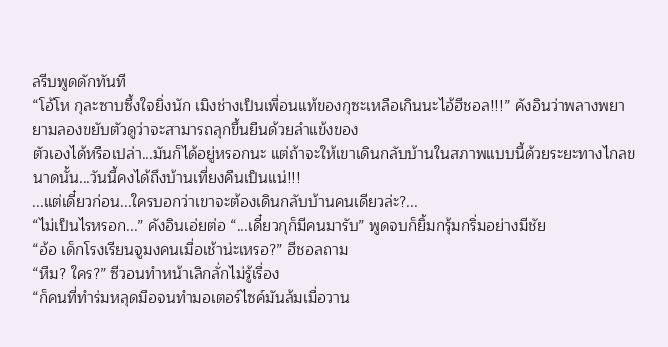ลรีบพูดดักทันที
“โอ้โห กุละซาบซึ้งใจยิ่งนัก เมิงช่างเป็นเพื่อนแท้ของกุซะเหลือเกินนะไอ้ฮีชอล!!!” คังอินว่าพลางพยายามลองขยับตัวดูว่าจะสามารถลุกขึ้นยืนด้วยลำแข้งของ
ตัวเองได้หรือเปล่า...มันก็ได้อยู่หรอกนะ แต่ถ้าจะให้เขาเดินกลับบ้านในสภาพแบบนี้ด้วยระยะทางไกลขนาดนั้น...วันนี้คงได้ถึงบ้านเที่ยงคืนเป็นแน่!!!
...แต่เดี๋ยวก่อน...ใครบอกว่าเขาจะต้องเดินกลับบ้านคนเดียวล่ะ?...
“ไม่เป็นไรหรอก...” คังอินเอ่ยต่อ “...เดี๋ยวกุก็มีคนมารับ” พูดจบก็ยิ้มกรุ้มกริ่มอย่างมีชัย
“อ้อ เด็กโรงเรียนจูมงคนเมื่อเช้าน่ะเหรอ?” ฮีชอลถาม
“หืม? ใคร?” ซีวอนทำหน้าเลิกลั่กไม่รู้เรื่อง
“ก็คนที่ทำร่มหลุดมือจนทำมอเตอร์ไซค์มันล้มเมื่อวาน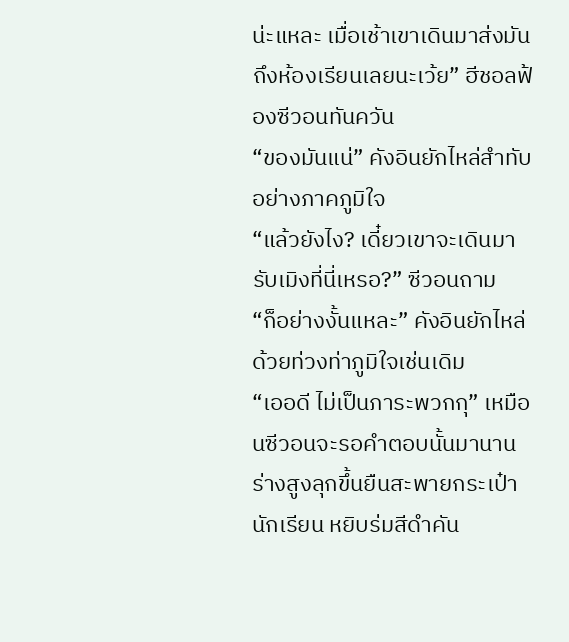น่ะแหละ เมื่อเช้าเขาเดินมาส่งมันถึงห้องเรียนเลยนะเว้ย” ฮีชอลฟ้องซีวอนทันควัน
“ของมันแน่” คังอินยักไหล่สำทับอย่างภาคภูมิใจ
“แล้วยังไง? เดี๋ยวเขาจะเดินมารับเมิงที่นี่เหรอ?” ซีวอนถาม
“ก็อย่างงั้นแหละ” คังอินยักไหล่ด้วยท่วงท่าภูมิใจเช่นเดิม
“เออดี ไม่เป็นภาระพวกกุ” เหมือนซีวอนจะรอคำตอบนั้นมานาน ร่างสูงลุกขึ้นยืนสะพายกระเป๋านักเรียน หยิบร่มสีดำคัน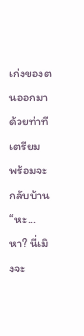เก่งของตนออกมาด้วยท่าทีเตรียม
พร้อมจะกลับบ้าน
“หะ...หา? นี่เมิงจะ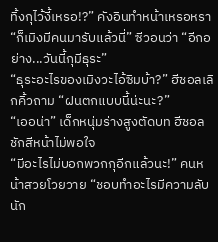ทิ้งกุไว้งี้เหรอ!?” คังอินทำหน้าเหรอหรา
“ก็เมิงมีคนมารับแล้วนี่” ซีวอนว่า “อีกอย่าง...วันนี้กุมีธุระ”
“ธุระอะไรของเมิงวะไอ้ซิมบ้า?” ฮีชอลเลิกคิ้วถาม “ฝนตกแบบนี้น่ะนะ?”
“เออน่า” เด็กหนุ่มร่างสูงตัดบท ฮีชอลชักสีหน้าไม่พอใจ
“มีอะไรไม่บอกพวกกุอีกแล้วนะ!” คนหน้าสวยโวยวาย “ชอบทำอะไรมีความลับนัก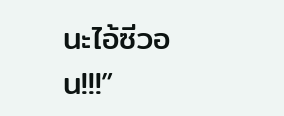นะไอ้ซีวอน!!!”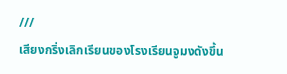///
เสียงกริ่งเลิกเรียนของโรงเรียนจูมงดังขึ้น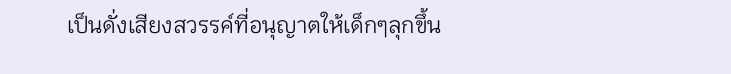เป็นดั่งเสียงสวรรค์ที่อนุญาตให้เด็กๆลุกขึ้น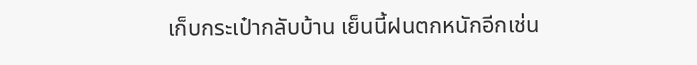เก็บกระเป๋ากลับบ้าน เย็นนี้ฝนตกหนักอีกเช่น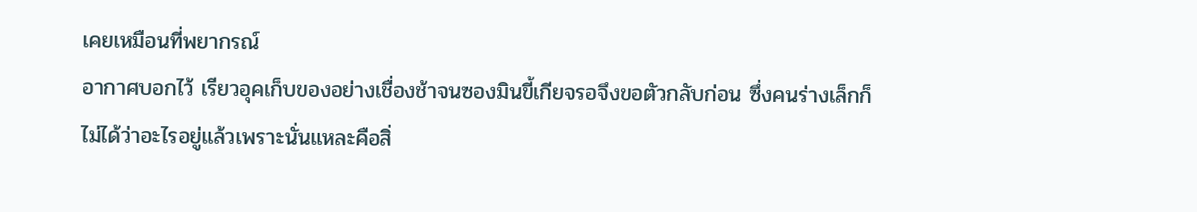เคยเหมือนที่พยากรณ์
อากาศบอกไว้ เรียวอุคเก็บของอย่างเชื่องช้าจนซองมินขี้เกียจรอจึงขอตัวกลับก่อน ซึ่งคนร่างเล็กก็ไม่ได้ว่าอะไรอยู่แล้วเพราะนั่นแหละคือสิ่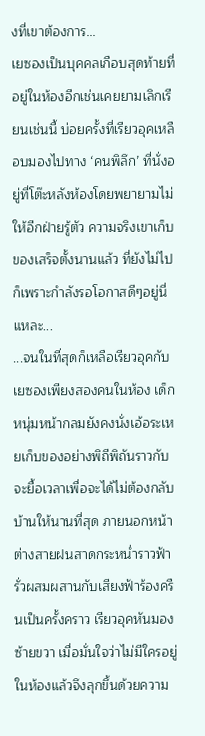งที่เขาต้องการ...
เยซองเป็นบุคคลเกือบสุดท้ายที่อยู่ในห้องอีกเช่นเคยยามเลิกเรียนเช่นนี้ บ่อยครั้งที่เรียวอุคเหลือบมองไปทาง ‘คนพิลึก’ ที่นั่งอยู่ที่โต๊ะหลังห้องโดยพยายามไม่
ให้อีกฝ่ายรู้ตัว ความจริงเขาเก็บของเสร็จตั้งนานแล้ว ที่ยังไม่ไปก็เพราะกำลังรอโอกาสดีๆอยู่นี่แหละ...
...จนในที่สุดก็เหลือเรียวอุคกับเยซองเพียงสองคนในห้อง เด็กหนุ่มหน้ากลมยังคงนั่งเอ้อระเหยเก็บของอย่างพิถีพิถันราวกับจะยื้อเวลาเพื่อจะได้ไม่ต้องกลับ
บ้านให้นานที่สุด ภายนอกหน้าต่างสายฝนสาดกระหน่ำราวฟ้ารั่วผสมผสานกับเสียงฟ้าร้องครืนเป็นครั้งคราว เรียวอุคหันมองซ้ายขวา เมื่อมั่นใจว่าไม่มีใครอยู่
ในห้องแล้วจึงลุกขึ้นด้วยความ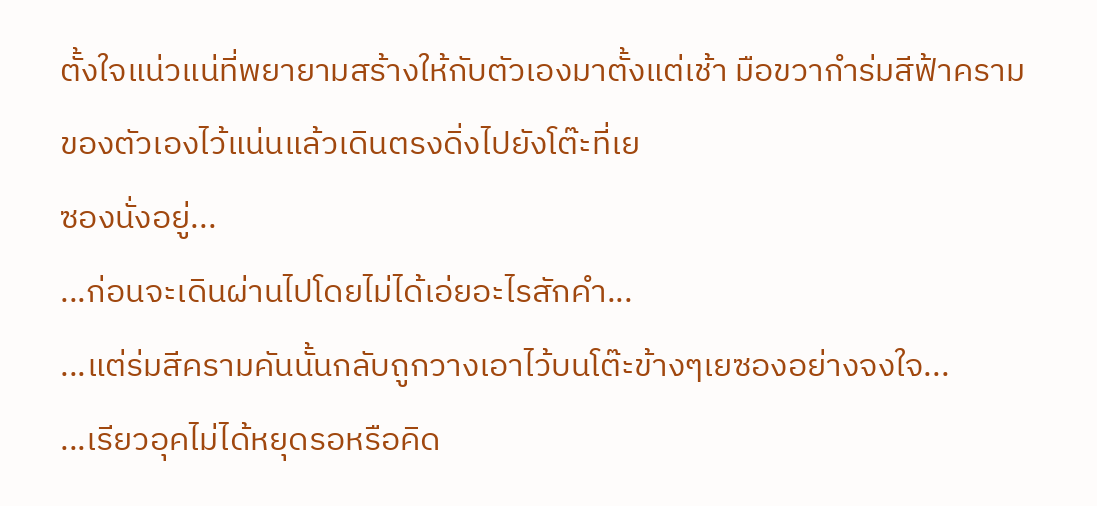ตั้งใจแน่วแน่ที่พยายามสร้างให้กับตัวเองมาตั้งแต่เช้า มือขวากำร่มสีฟ้าครามของตัวเองไว้แน่นแล้วเดินตรงดิ่งไปยังโต๊ะที่เย
ซองนั่งอยู่...
...ก่อนจะเดินผ่านไปโดยไม่ได้เอ่ยอะไรสักคำ...
...แต่ร่มสีครามคันนั้นกลับถูกวางเอาไว้บนโต๊ะข้างๆเยซองอย่างจงใจ...
...เรียวอุคไม่ได้หยุดรอหรือคิด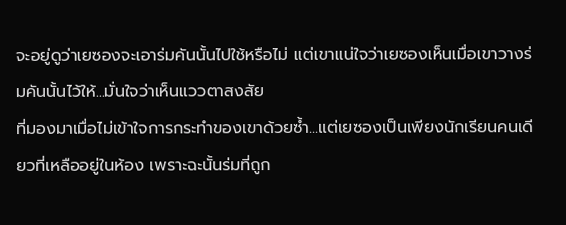จะอยู่ดูว่าเยซองจะเอาร่มคันนั้นไปใช้หรือไม่ แต่เขาแน่ใจว่าเยซองเห็นเมื่อเขาวางร่มคันนั้นไว้ให้...มั่นใจว่าเห็นแววตาสงสัย
ที่มองมาเมื่อไม่เข้าใจการกระทำของเขาด้วยซ้ำ...แต่เยซองเป็นเพียงนักเรียนคนเดียวที่เหลืออยู่ในห้อง เพราะฉะนั้นร่มที่ถูก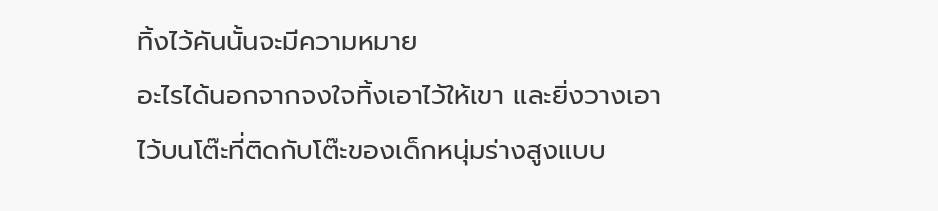ทิ้งไว้คันนั้นจะมีความหมาย
อะไรได้นอกจากจงใจทิ้งเอาไว้ให้เขา และยิ่งวางเอาไว้บนโต๊ะที่ติดกับโต๊ะของเด็กหนุ่มร่างสูงแบบ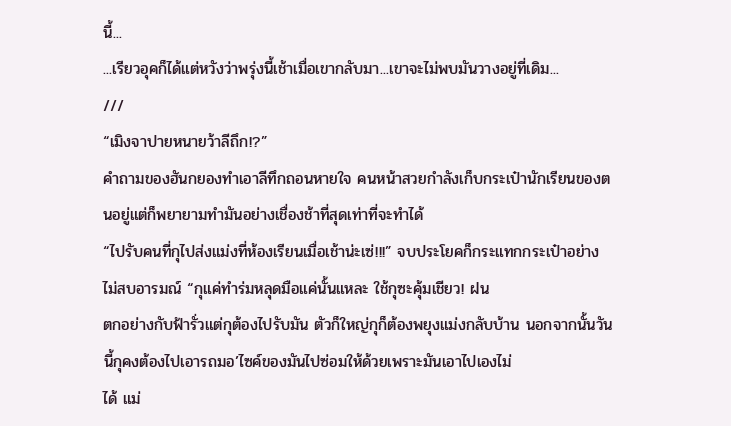นี้...
...เรียวอุคก็ได้แต่หวังว่าพรุ่งนี้เช้าเมื่อเขากลับมา...เขาจะไม่พบมันวางอยู่ที่เดิม...
///
“เมิงจาปายหนายว้าลีถึก!?”
คำถามของฮันกยองทำเอาลีทึกถอนหายใจ คนหน้าสวยกำลังเก็บกระเป๋านักเรียนของตนอยู่แต่ก็พยายามทำมันอย่างเชื่องช้าที่สุดเท่าที่จะทำได้
“ไปรับคนที่กุไปส่งแม่งที่ห้องเรียนเมื่อเช้าน่ะเซ่!!!” จบประโยคก็กระแทกกระเป๋าอย่างไม่สบอารมณ์ “กุแค่ทำร่มหลุดมือแค่นั้นแหละ ใช้กุซะคุ้มเชียว! ฝน
ตกอย่างกับฟ้ารั่วแต่กุต้องไปรับมัน ตัวก็ใหญ่กุก็ต้องพยุงแม่งกลับบ้าน นอกจากนั้นวันนี้กุคงต้องไปเอารถมอ’ไซค์ของมันไปซ่อมให้ด้วยเพราะมันเอาไปเองไม่
ได้ แม่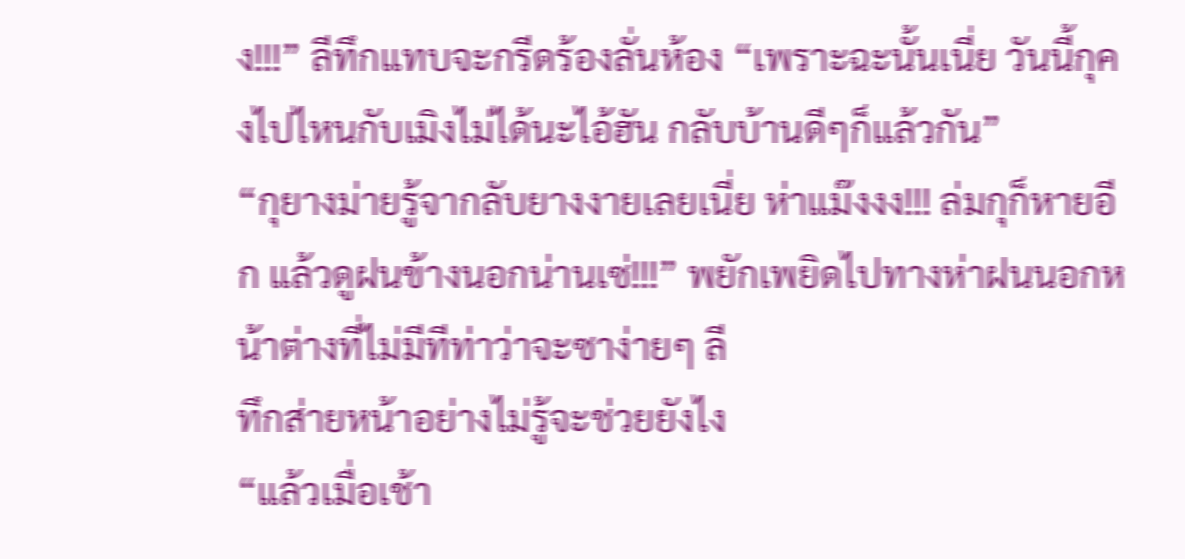ง!!!” ลีทึกแทบจะกรีดร้องลั่นห้อง “เพราะฉะนั้นเนี่ย วันนี้กุคงไปไหนกับเมิงไม่ได้นะไอ้ฮัน กลับบ้านดีๆก็แล้วกัน”
“กุยางม่ายรู้จากลับยางงายเลยเนี่ย ห่าแม๊งงง!!! ล่มกุก็หายอีก แล้วดูฝนข้างนอกน่านเซ่!!!” พยักเพยิดไปทางห่าฝนนอกหน้าต่างที่ไม่มีทีท่าว่าจะซาง่ายๆ ลี
ทึกส่ายหน้าอย่างไม่รู้จะช่วยยังไง
“แล้วเมื่อเช้า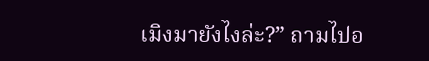เมิงมายังไงล่ะ?” ถามไปอ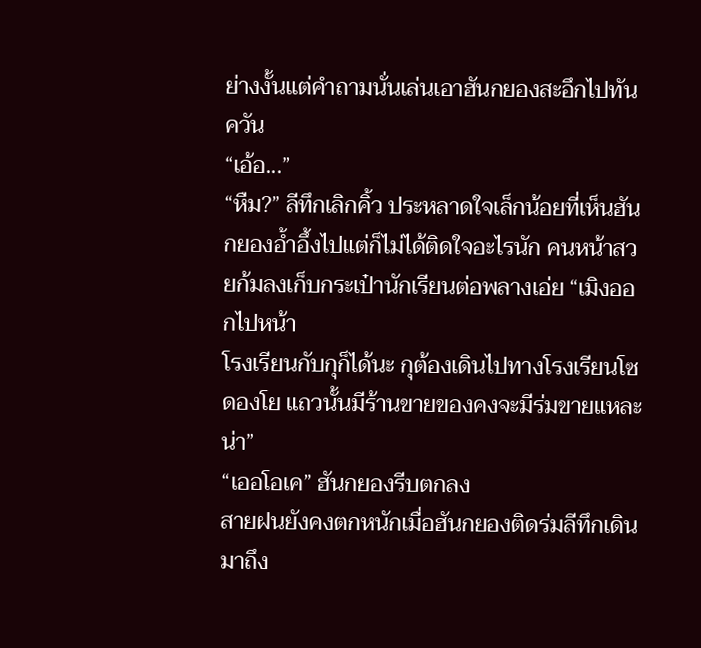ย่างงั้นแต่คำถามนั่นเล่นเอาฮันกยองสะอึกไปทันควัน
“เอ้อ...”
“หืม?” ลีทึกเลิกคิ้ว ประหลาดใจเล็กน้อยที่เห็นฮันกยองอ้ำอึ้งไปแต่ก็ไม่ได้ติดใจอะไรนัก คนหน้าสวยก้มลงเก็บกระเป๋านักเรียนต่อพลางเอ่ย “เมิงออกไปหน้า
โรงเรียนกับกุก็ได้นะ กุต้องเดินไปทางโรงเรียนโซดองโย แถวนั้นมีร้านขายของคงจะมีร่มขายแหละน่า”
“เออโอเค” ฮันกยองรีบตกลง
สายฝนยังคงตกหนักเมื่อฮันกยองติดร่มลีทึกเดินมาถึง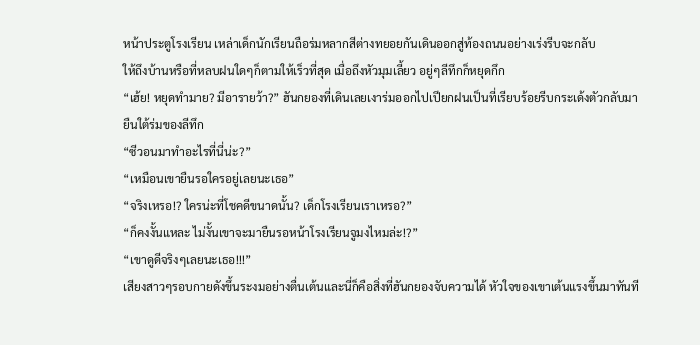หน้าประตูโรงเรียน เหล่าเด็กนักเรียนถือร่มหลากสีต่างทยอยกันเดินออกสู่ท้องถนนอย่างเร่งรีบจะกลับ
ให้ถึงบ้านหรือที่หลบฝนใดๆก็ตามให้เร็วที่สุด เมื่อถึงหัวมุมเลี้ยว อยู่ๆลีทึกก็หยุดกึก
“เฮ้ย! หยุดทำมาย? มีอารายว้า?” ฮันกยองที่เดินเลยเงาร่มออกไปเปียกฝนเป็นที่เรียบร้อยรีบกระเด้งตัวกลับมายืนใต้ร่มของลีทึก
“ซีวอนมาทำอะไรที่นี่น่ะ?”
“เหมือนเขายืนรอใครอยู่เลยนะเธอ”
“จริงเหรอ!? ใครน่ะที่โชคดีขนาดนั้น? เด็กโรงเรียนเราเหรอ?”
“ก็คงงั้นแหละ ไม่งั้นเขาจะมายืนรอหน้าโรงเรียนจูมงไหมล่ะ!?”
“เขาดูดีจริงๆเลยนะเธอ!!!”
เสียงสาวๆรอบกายดังขึ้นระงมอย่างตื่นเต้นและนี่ก็คือสิ่งที่ฮันกยองจับความได้ หัวใจของเขาเต้นแรงขึ้นมาทันที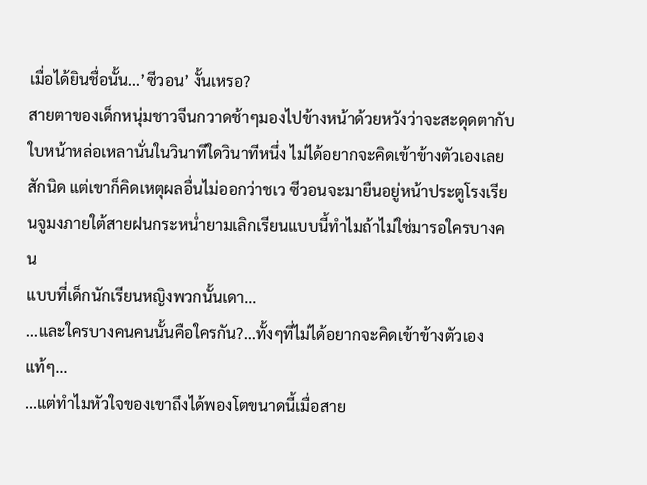เมื่อได้ยินชื่อนั้น...’ซีวอน’ งั้นเหรอ?
สายตาของเด็กหนุ่มชาวจีนกวาดช้าๆมองไปข้างหน้าด้วยหวังว่าจะสะดุดตากับใบหน้าหล่อเหลานั่นในวินาทีใดวินาทีหนึ่ง ไม่ได้อยากจะคิดเข้าข้างตัวเองเลย
สักนิด แต่เขาก็คิดเหตุผลอื่นไม่ออกว่าชเว ซีวอนจะมายืนอยู่หน้าประตูโรงเรียนจูมงภายใต้สายฝนกระหน่ำยามเลิกเรียนแบบนี้ทำไมถ้าไม่ใช่มารอใครบางคน
แบบที่เด็กนักเรียนหญิงพวกนั้นเดา...
...และใครบางคนคนนั้นคือใครกัน?...ทั้งๆที่ไม่ได้อยากจะคิดเข้าข้างตัวเองแท้ๆ...
...แต่ทำไมหัวใจของเขาถึงได้พองโตขนาดนี้เมื่อสาย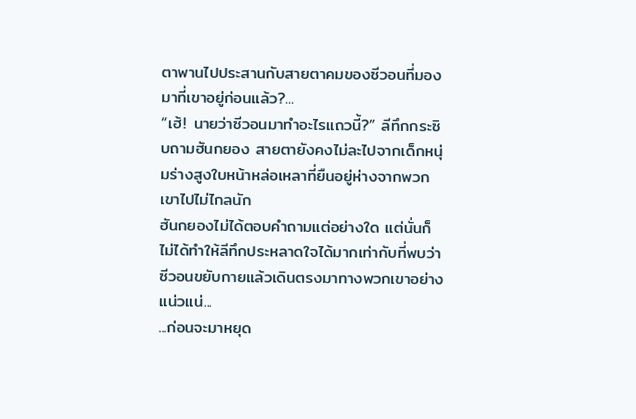ตาพานไปประสานกับสายตาคมของซีวอนที่มองมาที่เขาอยู่ก่อนแล้ว?...
“เฮ้! นายว่าซีวอนมาทำอะไรแถวนี้?” ลีทึกกระซิบถามฮันกยอง สายตายังคงไม่ละไปจากเด็กหนุ่มร่างสูงใบหน้าหล่อเหลาที่ยืนอยู่ห่างจากพวกเขาไปไม่ไกลนัก
ฮันกยองไม่ได้ตอบคำถามแต่อย่างใด แต่นั่นก็ไม่ได้ทำให้ลีทึกประหลาดใจได้มากเท่ากับที่พบว่าซีวอนขยับกายแล้วเดินตรงมาทางพวกเขาอย่างแน่วแน่...
...ก่อนจะมาหยุด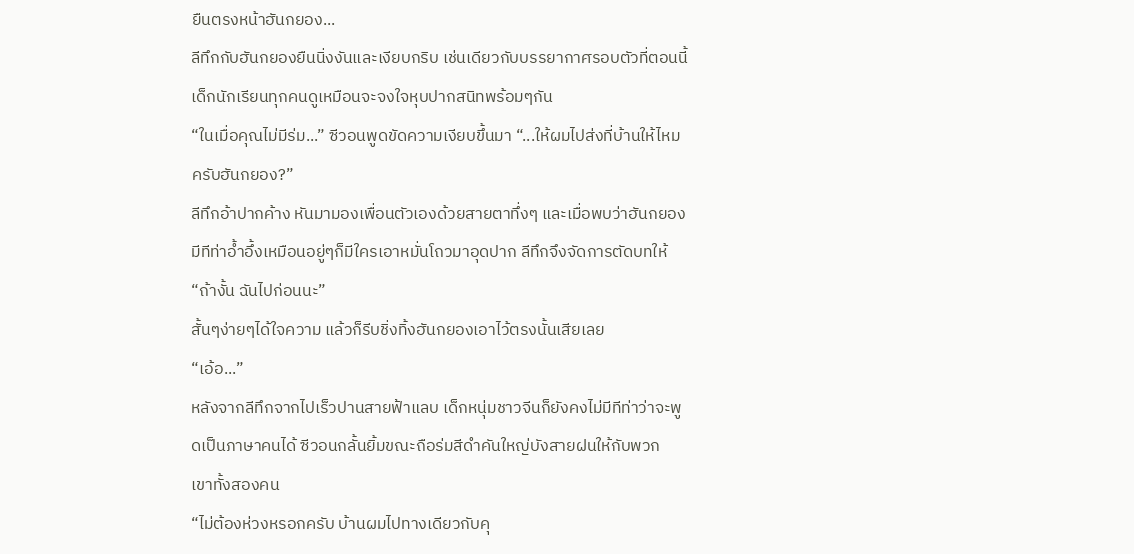ยืนตรงหน้าฮันกยอง...
ลีทึกกับฮันกยองยืนนิ่งงันและเงียบกริบ เช่นเดียวกับบรรยากาศรอบตัวที่ตอนนี้เด็กนักเรียนทุกคนดูเหมือนจะจงใจหุบปากสนิทพร้อมๆกัน
“ในเมื่อคุณไม่มีร่ม...” ซีวอนพูดขัดความเงียบขึ้นมา “...ให้ผมไปส่งที่บ้านให้ไหมครับฮันกยอง?”
ลีทึกอ้าปากค้าง หันมามองเพื่อนตัวเองด้วยสายตาทึ่งๆ และเมื่อพบว่าฮันกยองมีทีท่าอ้ำอึ้งเหมือนอยู่ๆก็มีใครเอาหมั่นโถวมาอุดปาก ลีทึกจึงจัดการตัดบทให้
“ถ้างั้น ฉันไปก่อนนะ”
สั้นๆง่ายๆได้ใจความ แล้วก็รีบชิ่งทิ้งฮันกยองเอาไว้ตรงนั้นเสียเลย
“เอ้อ...”
หลังจากลีทึกจากไปเร็วปานสายฟ้าแลบ เด็กหนุ่มชาวจีนก็ยังคงไม่มีทีท่าว่าจะพูดเป็นภาษาคนได้ ซีวอนกลั้นยิ้มขณะถือร่มสีดำคันใหญ่บังสายฝนให้กับพวก
เขาทั้งสองคน
“ไม่ต้องห่วงหรอกครับ บ้านผมไปทางเดียวกับคุ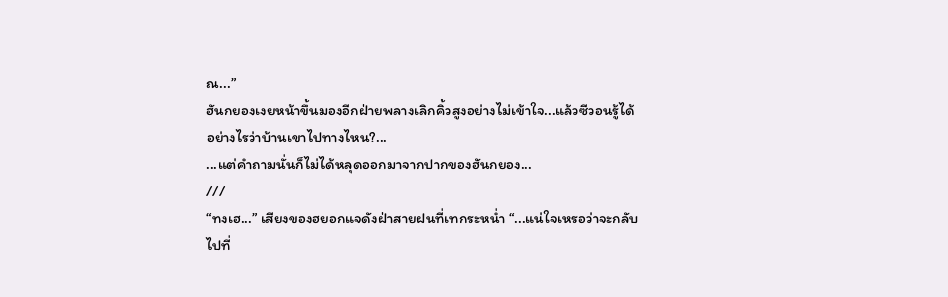ณ...”
ฮันกยองเงยหน้าขึ้นมองอีกฝ่ายพลางเลิกคิ้วสูงอย่างไม่เข้าใจ...แล้วซีวอนรู้ได้อย่างไรว่าบ้านเขาไปทางไหน?...
...แต่คำถามนั่นก็ไม่ได้หลุดออกมาจากปากของฮันกยอง...
///
“ทงเฮ...” เสียงของฮยอกแจดังฝ่าสายฝนที่เทกระหน่ำ “...แน่ใจเหรอว่าจะกลับไปที่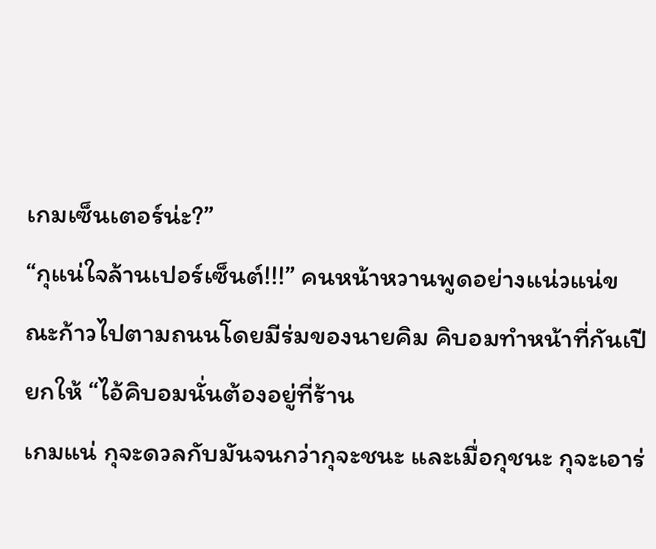เกมเซ็นเตอร์น่ะ?”
“กุแน่ใจล้านเปอร์เซ็นต์!!!” คนหน้าหวานพูดอย่างแน่วแน่ขณะก้าวไปตามถนนโดยมีร่มของนายคิม คิบอมทำหน้าที่กันเปียกให้ “ไอ้คิบอมนั่นต้องอยู่ที่ร้าน
เกมแน่ กุจะดวลกับมันจนกว่ากุจะชนะ และเมื่อกุชนะ กุจะเอาร่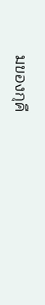มของกุคื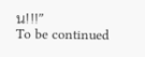น!!!”
To be continued